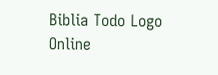Biblia Todo Logo
Online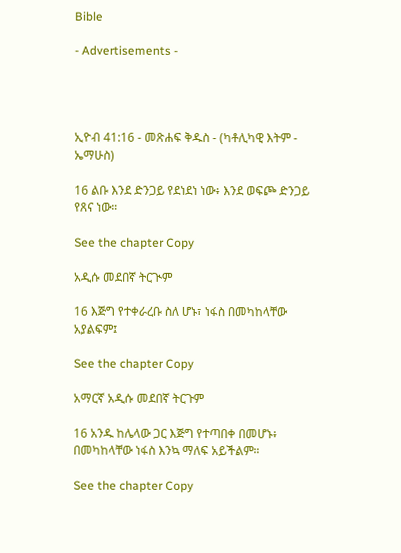Bible

- Advertisements -




ኢዮብ 41:16 - መጽሐፍ ቅዱስ - (ካቶሊካዊ እትም - ኤማሁስ)

16 ልቡ እንደ ድንጋይ የደነደነ ነው፥ እንደ ወፍጮ ድንጋይ የጸና ነው።

See the chapter Copy

አዲሱ መደበኛ ትርጒም

16 እጅግ የተቀራረቡ ስለ ሆኑ፣ ነፋስ በመካከላቸው አያልፍም፤

See the chapter Copy

አማርኛ አዲሱ መደበኛ ትርጉም

16 አንዱ ከሌላው ጋር እጅግ የተጣበቀ በመሆኑ፥ በመካከላቸው ነፋስ እንኳ ማለፍ አይችልም።

See the chapter Copy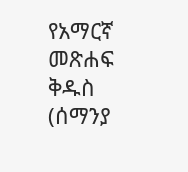የአማርኛ መጽሐፍ ቅዱስ (ሰማንያ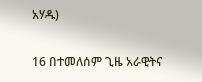አሃዱ)

16 በተመለሰም ጊዜ አራዊትና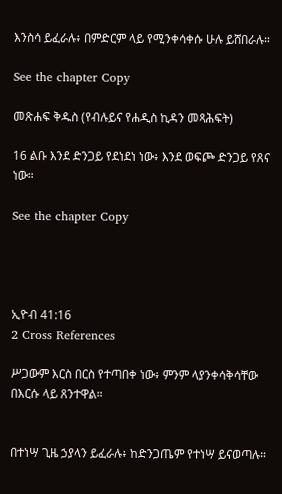እንስሳ ይፈራሉ፥ በምድርም ላይ የሚንቀሳቀሱ ሁሉ ይሸበራሉ።

See the chapter Copy

መጽሐፍ ቅዱስ (የብሉይና የሐዲስ ኪዳን መጻሕፍት)

16 ልቡ እንደ ድንጋይ የደነደነ ነው፥ እንደ ወፍጮ ድንጋይ የጸና ነው።

See the chapter Copy




ኢዮብ 41:16
2 Cross References

ሥጋውም እርስ በርስ የተጣበቀ ነው፥ ምንም ላያንቀሳቅሳቸው በእርሱ ላይ ጸንተዋል።


በተነሣ ጊዜ ኃያላን ይፈራሉ፥ ከድንጋጤም የተነሣ ይናወጣሉ።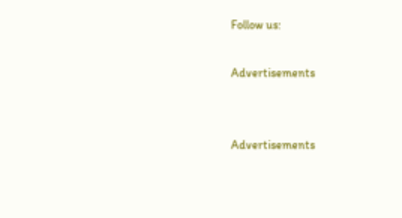Follow us:

Advertisements


Advertisements